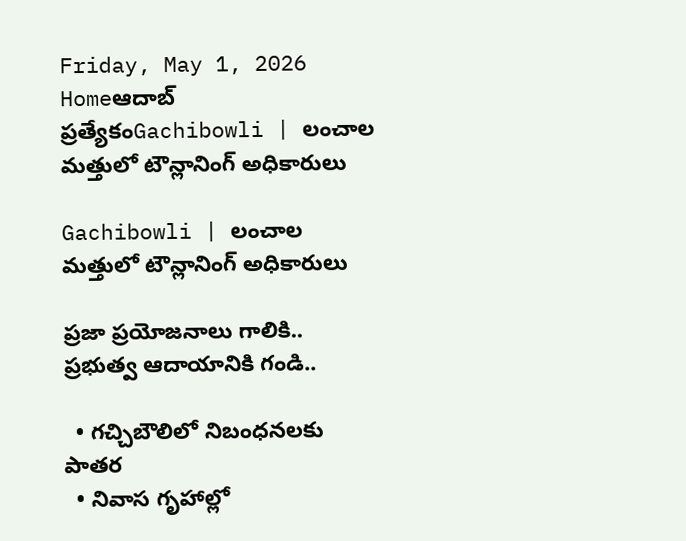Friday, May 1, 2026
Homeఆదాబ్ ప్రత్యేకంGachibowli | లంచాల మత్తులో టౌన్లానింగ్ అధికారులు

Gachibowli | లంచాల మత్తులో టౌన్లానింగ్ అధికారులు

ప్రజా ప్రయోజనాలు గాలికి.. ప్రభుత్వ ఆదాయానికి గండి..

  • గచ్చిబౌలిలో నిబంధనలకు పాతర
  • నివాస గృహాల్లో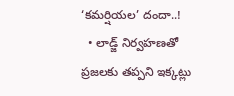‘కమర్షియల’ దందా..!
  • లాడ్జ్ నిర్వహణతో ప్రజలకు తప్పని ఇక్కట్లు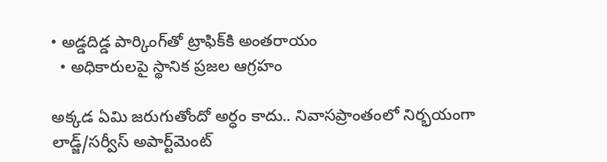• అడ్డదిడ్డ పార్కింగ్‌తో ట్రాఫిక్‌కి అంతరాయం
  • అధికారులపై స్థానిక ప్రజల ఆగ్రహం

అక్కడ ఏమి జరుగుతోందో అర్ధం కాదు.. నివాసప్రాంతంలో నిర్భయంగా లాడ్జ్/సర్వీస్ అపార్ట్‌మెంట్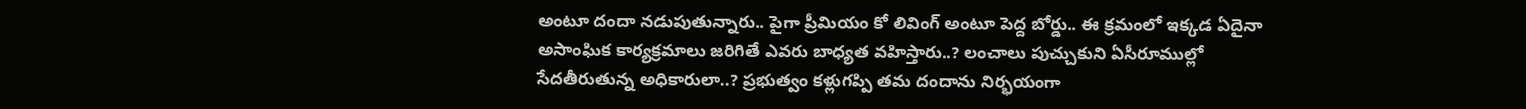అంటూ దందా నడుపుతున్నారు.. పైగా ప్రీమియం కో లివింగ్ అంటూ పెద్ద బోర్డు.. ఈ క్రమంలో ఇక్కడ ఏదైనా అసాంఘిక కార్యక్రమాలు జరిగితే ఎవరు బాధ్యత వహిస్తారు..? లంచాలు పుచ్చుకుని ఏసీరూముల్లో సేదతీరుతున్న అధికారులా..? ప్రభుత్వం కళ్లుగప్పి తమ దందాను నిర్భయంగా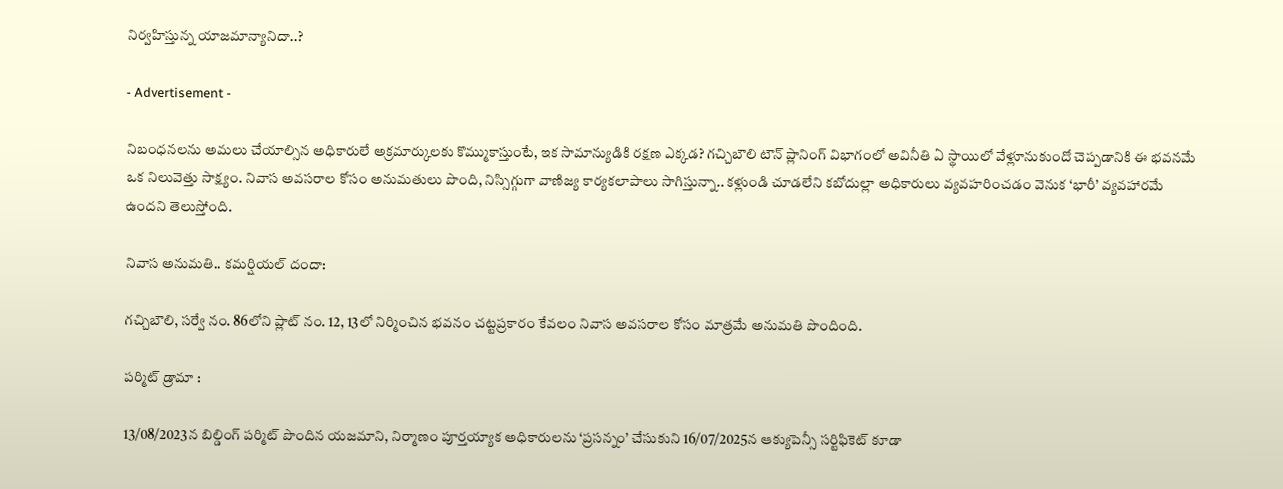నిర్వహిస్తున్న యాజమాన్యానిదా..?

- Advertisement -

నిబంధనలను అమలు చేయాల్సిన అధికారులే అక్రమార్కులకు కొమ్ముకాస్తుంటే, ఇక సామాన్యుడికి రక్షణ ఎక్కడ? గచ్చిబౌలి టౌన్ ప్లానింగ్ విభాగంలో అవినీతి ఏ స్థాయిలో వేళ్లూనుకుందో చెప్పడానికి ఈ భవనమే ఒక నిలువెత్తు సాక్ష్యం. నివాస అవసరాల కోసం అనుమతులు పొంది, నిస్సిగ్గుగా వాణిజ్య కార్యకలాపాలు సాగిస్తున్నా.. కళ్లుండి చూడలేని కబోదుల్లా అధికారులు వ్యవహరించడం వెనుక ‘భారీ’ వ్యవహారమే ఉందని తెలుస్తోంది.

నివాస అనుమతి.. కమర్షియల్ దందా:

గచ్చిబౌలి, సర్వే నం. 86లోని ప్లాట్ నం. 12, 13లో నిర్మించిన భవనం చట్టప్రకారం కేవలం నివాస అవసరాల కోసం మాత్రమే అనుమతి పొందింది.

పర్మిట్ డ్రామా :

13/08/2023న బిల్డింగ్ పర్మిట్ పొందిన యజమాని, నిర్మాణం పూర్తయ్యాక అధికారులను ‘ప్రసన్నం’ చేసుకుని 16/07/2025న ఆక్యుపెన్సీ సర్టిఫికెట్ కూడా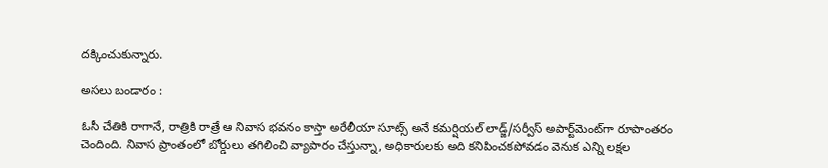దక్కించుకున్నారు.

అసలు బండారం :

ఓసీ చేతికి రాగానే, రాత్రికి రాత్రే ఆ నివాస భవనం కాస్తా అరేలీయా సూట్స్ అనే కమర్షియల్ లాడ్జ్/సర్వీస్ అపార్ట్‌మెంట్‌గా రూపాంతరం చెందింది. నివాస ప్రాంతంలో బోర్డులు తగిలించి వ్యాపారం చేస్తున్నా, అధికారులకు అది కనిపించకపోవడం వెనుక ఎన్ని లక్షల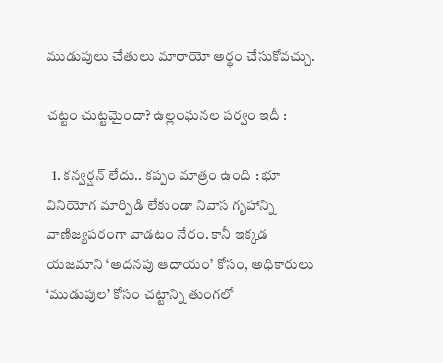ముడుపులు చేతులు మారాయో అర్థం చేసుకోవచ్చు.

చట్టం చుట్టమైందా? ఉల్లంఘనల పర్వం ఇదీ :

  1. కన్వర్షన్ లేదు.. కప్పం మాత్రం ఉంది : భూ వినియోగ మార్పిడి లేకుండా నివాస గృహాన్ని వాణిజ్యపరంగా వాడటం నేరం. కానీ ఇక్కడ యజమాని ‘అదనపు ఆదాయం’ కోసం, అధికారులు ‘ముడుపుల’ కోసం చట్టాన్ని తుంగలో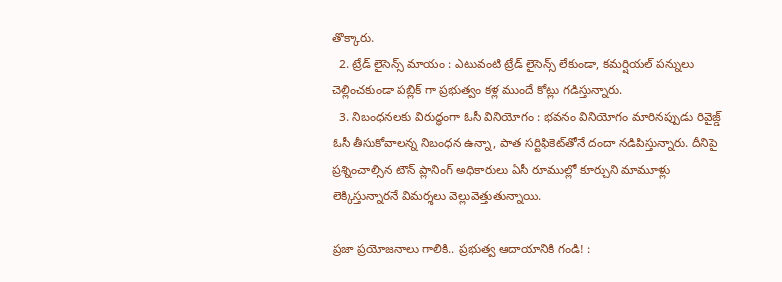తొక్కారు.
  2. ట్రేడ్ లైసెన్స్ మాయం : ఎటువంటి ట్రేడ్ లైసెన్స్ లేకుండా, కమర్షియల్ పన్నులు చెల్లించకుండా పబ్లిక్ గా ప్రభుత్వం కళ్ల ముందే కోట్లు గడిస్తున్నారు.
  3. నిబంధనలకు విరుద్ధంగా ఓసీ వినియోగం : భవనం వినియోగం మారినప్పుడు రివైజ్డ్ ఓసీ తీసుకోవాలన్న నిబంధన ఉన్నా, పాత సర్టిఫికెట్‌తోనే దందా నడిపిస్తున్నారు. దీనిపై ప్రశ్నించాల్సిన టౌన్ ప్లానింగ్ అధికారులు ఏసీ రూముల్లో కూర్చుని మామూళ్లు లెక్కిస్తున్నారనే విమర్శలు వెల్లువెత్తుతున్నాయి.

ప్రజా ప్రయోజనాలు గాలికి.. ప్రభుత్వ ఆదాయానికి గండి! :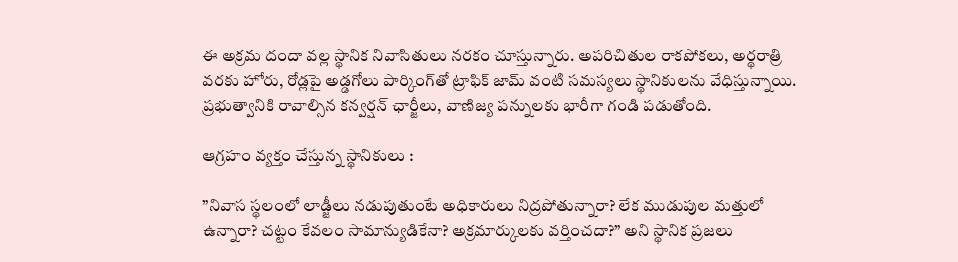ఈ అక్రమ దందా వల్ల స్థానిక నివాసితులు నరకం చూస్తున్నారు. అపరిచితుల రాకపోకలు, అర్థరాత్రి వరకు హోరు, రోడ్లపై అడ్డగోలు పార్కింగ్‌తో ట్రాఫిక్ జామ్ వంటి సమస్యలు స్థానికులను వేధిస్తున్నాయి. ప్రభుత్వానికి రావాల్సిన కన్వర్షన్ ఛార్జీలు, వాణిజ్య పన్నులకు భారీగా గండి పడుతోంది.

ఆగ్రహం వ్యక్తం చేస్తున్న స్థానికులు :

”నివాస స్థలంలో లాడ్జీలు నడుపుతుంటే అధికారులు నిద్రపోతున్నారా? లేక ముడుపుల మత్తులో ఉన్నారా? చట్టం కేవలం సామాన్యుడికేనా? అక్రమార్కులకు వర్తించదా?” అని స్థానిక ప్రజలు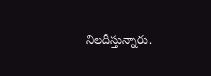నిలదీస్తున్నారు.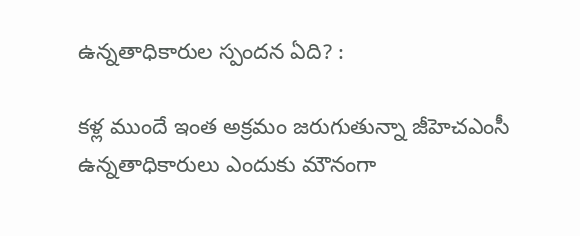ఉన్నతాధికారుల స్పందన ఏది? :

కళ్ల ముందే ఇంత అక్రమం జరుగుతున్నా జీహెచఎంసీ ఉన్నతాధికారులు ఎందుకు మౌనంగా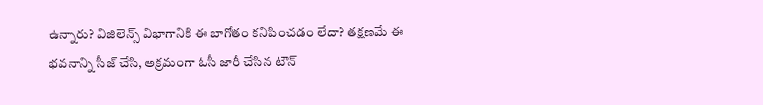ఉన్నారు? విజిలెన్స్ విభాగానికి ఈ బాగోతం కనిపించడం లేదా? తక్షణమే ఈ భవనాన్ని సీజ్ చేసి, అక్రమంగా ఓసీ జారీ చేసిన టౌన్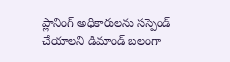ప్లానింగ్ అధికారులను సస్పెండ్ చేయాలని డిమాండ్ బలంగా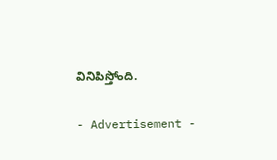వినిపిస్తోంది.

- Advertisement -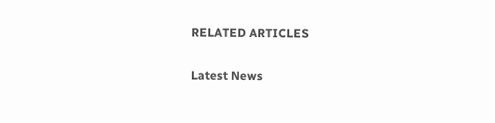RELATED ARTICLES

Latest News